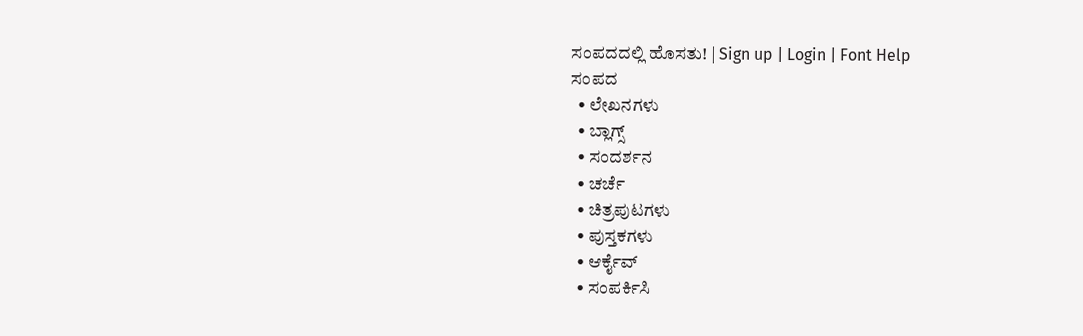ಸಂಪದದಲ್ಲಿ ಹೊಸತು! | Sign up | Login | Font Help
ಸಂಪದ
  • ಲೇಖನಗಳು
  • ಬ್ಲಾಗ್ಸ್
  • ಸಂದರ್ಶನ
  • ಚರ್ಚೆ
  • ಚಿತ್ರಪುಟಗಳು
  • ಪುಸ್ತಕಗಳು
  • ಆರ್ಕೈವ್
  • ಸಂಪರ್ಕಿಸಿ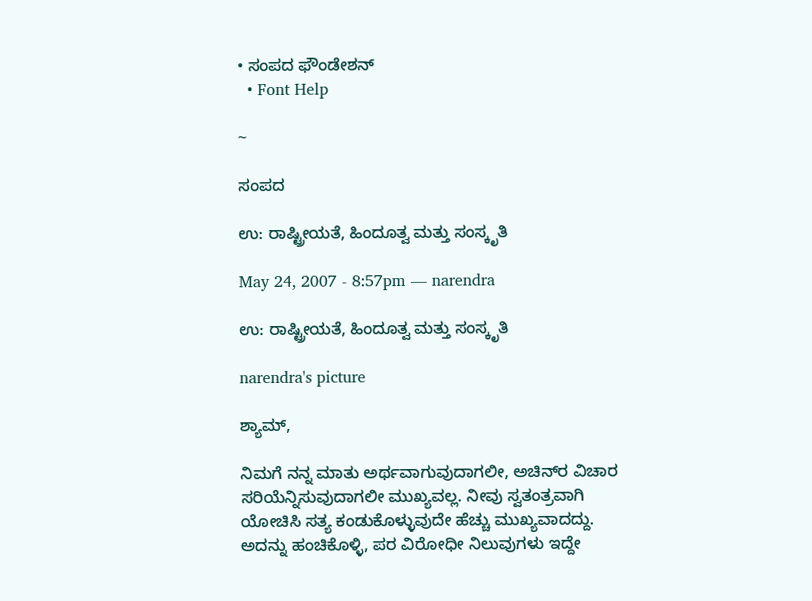• ಸಂಪದ ಫೌಂಡೇಶನ್
  • Font Help

~

ಸಂಪದ

ಉ: ರಾಷ್ಟ್ರೀಯತೆ, ಹಿಂದೂತ್ವ ಮತ್ತು ಸಂಸ್ಕೃತಿ

May 24, 2007 - 8:57pm — narendra

ಉ: ರಾಷ್ಟ್ರೀಯತೆ, ಹಿಂದೂತ್ವ ಮತ್ತು ಸಂಸ್ಕೃತಿ

narendra's picture

ಶ್ಯಾಮ್,

ನಿಮಗೆ ನನ್ನ ಮಾತು ಅರ್ಥವಾಗುವುದಾಗಲೀ, ಅಚಿನ್‌ರ ವಿಚಾರ ಸರಿಯೆನ್ನಿಸುವುದಾಗಲೀ ಮುಖ್ಯವಲ್ಲ. ನೀವು ಸ್ವತಂತ್ರವಾಗಿ ಯೋಚಿಸಿ ಸತ್ಯ ಕಂಡುಕೊಳ್ಳುವುದೇ ಹೆಚ್ಚು ಮುಖ್ಯವಾದದ್ದು. ಅದನ್ನು ಹಂಚಿಕೊಳ್ಳಿ, ಪರ ವಿರೋಧೀ ನಿಲುವುಗಳು ಇದ್ದೇ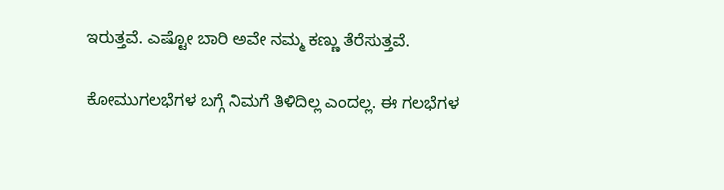ಇರುತ್ತವೆ. ಎಷ್ಟೋ ಬಾರಿ ಅವೇ ನಮ್ಮ ಕಣ್ಣು ತೆರೆಸುತ್ತವೆ.

ಕೋಮುಗಲಭೆಗಳ ಬಗ್ಗೆ ನಿಮಗೆ ತಿಳಿದಿಲ್ಲ ಎಂದಲ್ಲ. ಈ ಗಲಭೆಗಳ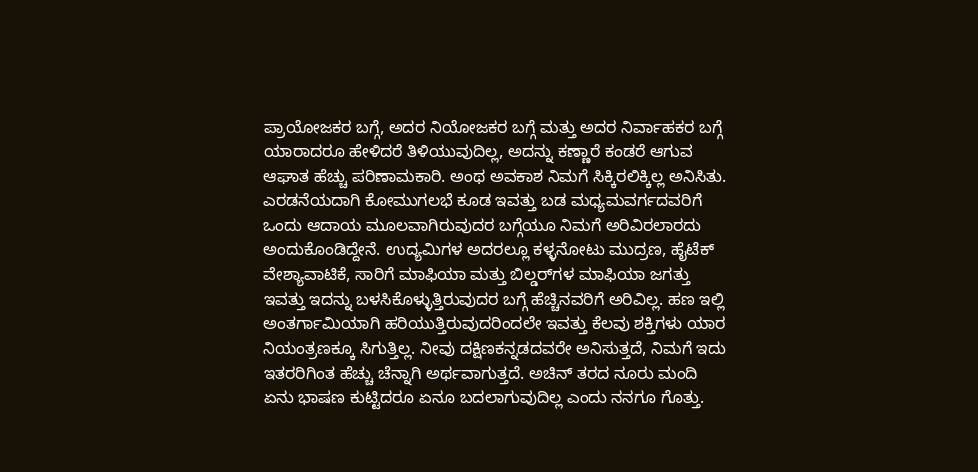ಪ್ರಾಯೋಜಕರ ಬಗ್ಗೆ, ಅದರ ನಿಯೋಜಕರ ಬಗ್ಗೆ ಮತ್ತು ಅದರ ನಿರ್ವಾಹಕರ ಬಗ್ಗೆ ಯಾರಾದರೂ ಹೇಳಿದರೆ ತಿಳಿಯುವುದಿಲ್ಲ, ಅದನ್ನು ಕಣ್ಣಾರೆ ಕಂಡರೆ ಆಗುವ ಆಘಾತ ಹೆಚ್ಚು ಪರಿಣಾಮಕಾರಿ. ಅಂಥ ಅವಕಾಶ ನಿಮಗೆ ಸಿಕ್ಕಿರಲಿಕ್ಕಿಲ್ಲ ಅನಿಸಿತು. ಎರಡನೆಯದಾಗಿ ಕೋಮುಗಲಭೆ ಕೂಡ ಇವತ್ತು ಬಡ ಮಧ್ಯಮವರ್ಗದವರಿಗೆ ಒಂದು ಆದಾಯ ಮೂಲವಾಗಿರುವುದರ ಬಗ್ಗೆಯೂ ನಿಮಗೆ ಅರಿವಿರಲಾರದು ಅಂದುಕೊಂಡಿದ್ದೇನೆ. ಉದ್ಯಮಿಗಳ ಅದರಲ್ಲೂ ಕಳ್ಳನೋಟು ಮುದ್ರಣ, ಹೈಟೆಕ್ ವೇಶ್ಯಾವಾಟಿಕೆ, ಸಾರಿಗೆ ಮಾಫಿಯಾ ಮತ್ತು ಬಿಲ್ಡರ್‌ಗಳ ಮಾಫಿಯಾ ಜಗತ್ತು ಇವತ್ತು ಇದನ್ನು ಬಳಸಿಕೊಳ್ಳುತ್ತಿರುವುದರ ಬಗ್ಗೆ ಹೆಚ್ಚಿನವರಿಗೆ ಅರಿವಿಲ್ಲ. ಹಣ ಇಲ್ಲಿ ಅಂತರ್ಗಾಮಿಯಾಗಿ ಹರಿಯುತ್ತಿರುವುದರಿಂದಲೇ ಇವತ್ತು ಕೆಲವು ಶಕ್ತಿಗಳು ಯಾರ ನಿಯಂತ್ರಣಕ್ಕೂ ಸಿಗುತ್ತಿಲ್ಲ. ನೀವು ದಕ್ಷಿಣಕನ್ನಡದವರೇ ಅನಿಸುತ್ತದೆ, ನಿಮಗೆ ಇದು ಇತರರಿಗಿಂತ ಹೆಚ್ಚು ಚೆನ್ನಾಗಿ ಅರ್ಥವಾಗುತ್ತದೆ. ಅಚಿನ್ ತರದ ನೂರು ಮಂದಿ ಏನು ಭಾಷಣ ಕುಟ್ಟಿದರೂ ಏನೂ ಬದಲಾಗುವುದಿಲ್ಲ ಎಂದು ನನಗೂ ಗೊತ್ತು.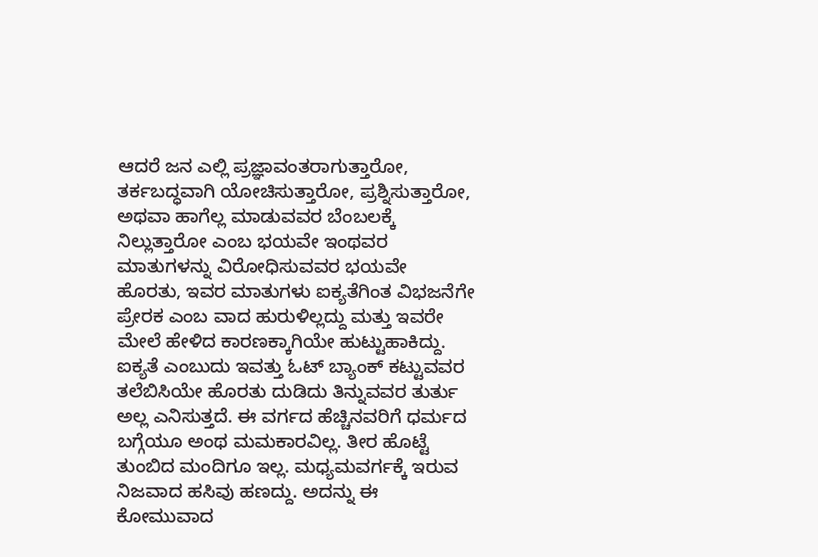ಆದರೆ ಜನ ಎಲ್ಲಿ ಪ್ರಜ್ಞಾವಂತರಾಗುತ್ತಾರೋ, ತರ್ಕಬದ್ಧವಾಗಿ ಯೋಚಿಸುತ್ತಾರೋ, ಪ್ರಶ್ನಿಸುತ್ತಾರೋ, ಅಥವಾ ಹಾಗೆಲ್ಲ ಮಾಡುವವರ ಬೆಂಬಲಕ್ಕೆ ನಿಲ್ಲುತ್ತಾರೋ ಎಂಬ ಭಯವೇ ಇಂಥವರ ಮಾತುಗಳನ್ನು ವಿರೋಧಿಸುವವರ ಭಯವೇ ಹೊರತು, ಇವರ ಮಾತುಗಳು ಐಕ್ಯತೆಗಿಂತ ವಿಭಜನೆಗೇ ಪ್ರೇರಕ ಎಂಬ ವಾದ ಹುರುಳಿಲ್ಲದ್ದು ಮತ್ತು ಇವರೇ ಮೇಲೆ ಹೇಳಿದ ಕಾರಣಕ್ಕಾಗಿಯೇ ಹುಟ್ಟುಹಾಕಿದ್ದು. ಐಕ್ಯತೆ ಎಂಬುದು ಇವತ್ತು ಓಟ್ ಬ್ಯಾಂಕ್ ಕಟ್ಟುವವರ ತಲೆಬಿಸಿಯೇ ಹೊರತು ದುಡಿದು ತಿನ್ನುವವರ ತುರ್ತು ಅಲ್ಲ ಎನಿಸುತ್ತದೆ. ಈ ವರ್ಗದ ಹೆಚ್ಚಿನವರಿಗೆ ಧರ್ಮದ ಬಗ್ಗೆಯೂ ಅಂಥ ಮಮಕಾರವಿಲ್ಲ. ತೀರ ಹೊಟ್ಟೆ ತುಂಬಿದ ಮಂದಿಗೂ ಇಲ್ಲ. ಮಧ್ಯಮವರ್ಗಕ್ಕೆ ಇರುವ ನಿಜವಾದ ಹಸಿವು ಹಣದ್ದು. ಅದನ್ನು ಈ ಕೋಮುವಾದ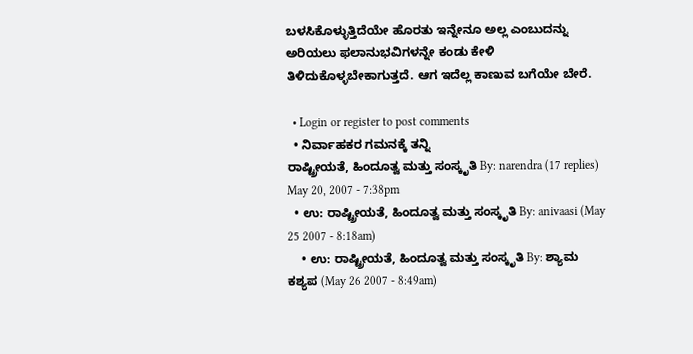ಬಳಸಿಕೊಳ್ಳುತ್ತಿದೆಯೇ ಹೊರತು ಇನ್ನೇನೂ ಅಲ್ಲ ಎಂಬುದನ್ನು ಅರಿಯಲು ಫಲಾನುಭವಿಗಳನ್ನೇ ಕಂಡು ಕೇಳಿ ತಿಳಿದುಕೊಳ್ಳಬೇಕಾಗುತ್ತದೆ. ಆಗ ಇದೆಲ್ಲ ಕಾಣುವ ಬಗೆಯೇ ಬೇರೆ.

  • Login or register to post comments
  • ನಿರ್ವಾಹಕರ ಗಮನಕ್ಕೆ ತನ್ನಿ
ರಾಷ್ಟ್ರೀಯತೆ, ಹಿಂದೂತ್ವ ಮತ್ತು ಸಂಸ್ಕೃತಿ By: narendra (17 replies) May 20, 2007 - 7:38pm
  • ಉ: ರಾಷ್ಟ್ರೀಯತೆ, ಹಿಂದೂತ್ವ ಮತ್ತು ಸಂಸ್ಕೃತಿ By: anivaasi (May 25 2007 - 8:18am)
    • ಉ: ರಾಷ್ಟ್ರೀಯತೆ, ಹಿಂದೂತ್ವ ಮತ್ತು ಸಂಸ್ಕೃತಿ By: ಶ್ಯಾಮ ಕಶ್ಯಪ (May 26 2007 - 8:49am)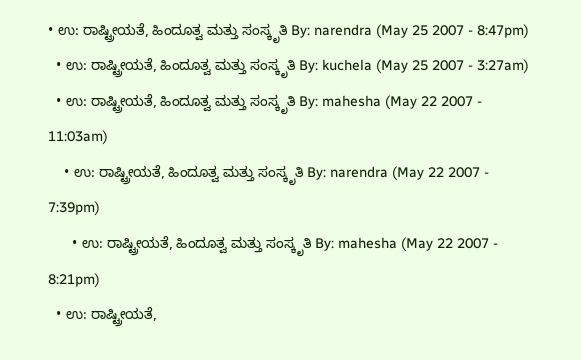• ಉ: ರಾಷ್ಟ್ರೀಯತೆ, ಹಿಂದೂತ್ವ ಮತ್ತು ಸಂಸ್ಕೃತಿ By: narendra (May 25 2007 - 8:47pm)
  • ಉ: ರಾಷ್ಟ್ರೀಯತೆ, ಹಿಂದೂತ್ವ ಮತ್ತು ಸಂಸ್ಕೃತಿ By: kuchela (May 25 2007 - 3:27am)
  • ಉ: ರಾಷ್ಟ್ರೀಯತೆ, ಹಿಂದೂತ್ವ ಮತ್ತು ಸಂಸ್ಕೃತಿ By: mahesha (May 22 2007 - 11:03am)
    • ಉ: ರಾಷ್ಟ್ರೀಯತೆ, ಹಿಂದೂತ್ವ ಮತ್ತು ಸಂಸ್ಕೃತಿ By: narendra (May 22 2007 - 7:39pm)
      • ಉ: ರಾಷ್ಟ್ರೀಯತೆ, ಹಿಂದೂತ್ವ ಮತ್ತು ಸಂಸ್ಕೃತಿ By: mahesha (May 22 2007 - 8:21pm)
  • ಉ: ರಾಷ್ಟ್ರೀಯತೆ,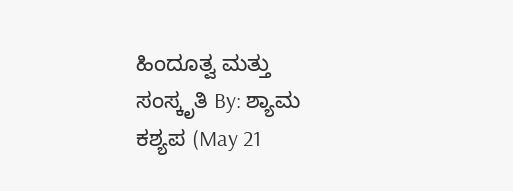ಹಿಂದೂತ್ವ ಮತ್ತು ಸಂಸ್ಕೃತಿ By: ಶ್ಯಾಮ ಕಶ್ಯಪ (May 21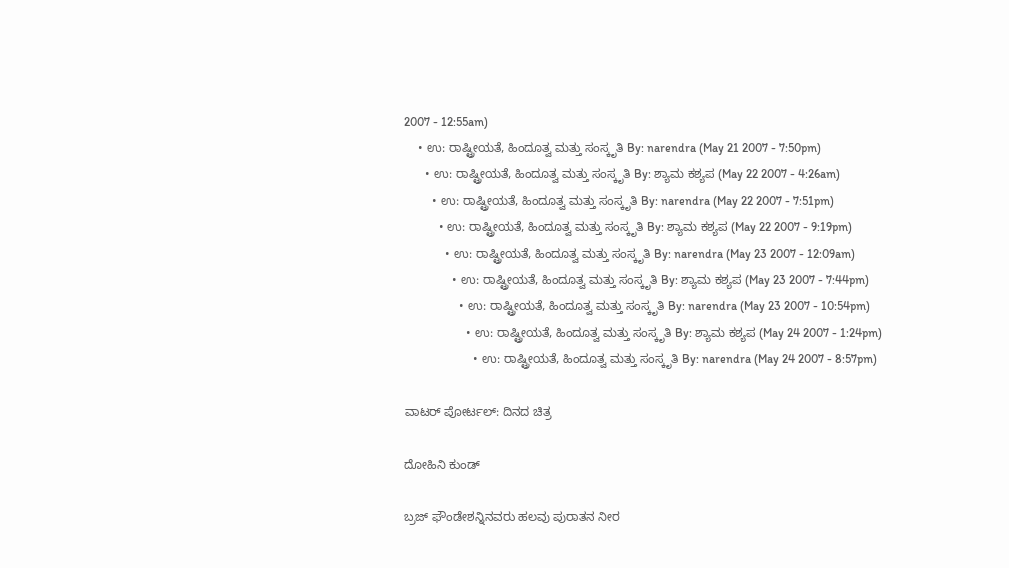2007 - 12:55am)
    • ಉ: ರಾಷ್ಟ್ರೀಯತೆ, ಹಿಂದೂತ್ವ ಮತ್ತು ಸಂಸ್ಕೃತಿ By: narendra (May 21 2007 - 7:50pm)
      • ಉ: ರಾಷ್ಟ್ರೀಯತೆ, ಹಿಂದೂತ್ವ ಮತ್ತು ಸಂಸ್ಕೃತಿ By: ಶ್ಯಾಮ ಕಶ್ಯಪ (May 22 2007 - 4:26am)
        • ಉ: ರಾಷ್ಟ್ರೀಯತೆ, ಹಿಂದೂತ್ವ ಮತ್ತು ಸಂಸ್ಕೃತಿ By: narendra (May 22 2007 - 7:51pm)
          • ಉ: ರಾಷ್ಟ್ರೀಯತೆ, ಹಿಂದೂತ್ವ ಮತ್ತು ಸಂಸ್ಕೃತಿ By: ಶ್ಯಾಮ ಕಶ್ಯಪ (May 22 2007 - 9:19pm)
            • ಉ: ರಾಷ್ಟ್ರೀಯತೆ, ಹಿಂದೂತ್ವ ಮತ್ತು ಸಂಸ್ಕೃತಿ By: narendra (May 23 2007 - 12:09am)
              • ಉ: ರಾಷ್ಟ್ರೀಯತೆ, ಹಿಂದೂತ್ವ ಮತ್ತು ಸಂಸ್ಕೃತಿ By: ಶ್ಯಾಮ ಕಶ್ಯಪ (May 23 2007 - 7:44pm)
                • ಉ: ರಾಷ್ಟ್ರೀಯತೆ, ಹಿಂದೂತ್ವ ಮತ್ತು ಸಂಸ್ಕೃತಿ By: narendra (May 23 2007 - 10:54pm)
                  • ಉ: ರಾಷ್ಟ್ರೀಯತೆ, ಹಿಂದೂತ್ವ ಮತ್ತು ಸಂಸ್ಕೃತಿ By: ಶ್ಯಾಮ ಕಶ್ಯಪ (May 24 2007 - 1:24pm)
                    • ಉ: ರಾಷ್ಟ್ರೀಯತೆ, ಹಿಂದೂತ್ವ ಮತ್ತು ಸಂಸ್ಕೃತಿ By: narendra (May 24 2007 - 8:57pm)

ವಾಟರ್ ಪೋರ್ಟಲ್: ದಿನದ ಚಿತ್ರ

ದೋಹಿನಿ ಕುಂಡ್

ಬ್ರಜ್ ಫೌಂಡೇಶನ್ನಿನವರು ಹಲವು ಪುರಾತನ ನೀರ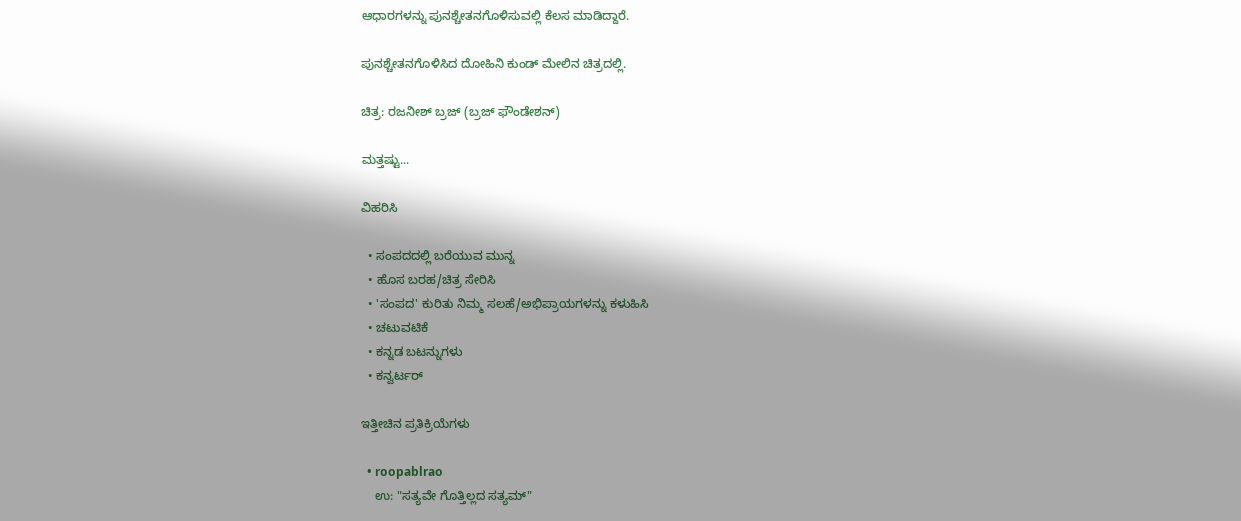ಆಧಾರಗಳನ್ನು ಪುನಶ್ಚೇತನಗೊಳಿಸುವಲ್ಲಿ ಕೆಲಸ ಮಾಡಿದ್ದಾರೆ.

ಪುನಶ್ಚೇತನಗೊಳಿಸಿದ ದೋಹಿನಿ ಕುಂಡ್ ಮೇಲಿನ ಚಿತ್ರದಲ್ಲಿ.

ಚಿತ್ರ: ರಜನೀಶ್ ಬ್ರಜ್ (ಬ್ರಜ್ ಫೌಂಡೇಶನ್)

ಮತ್ತಷ್ಟು...

ವಿಹರಿಸಿ

  • ಸಂಪದದಲ್ಲಿ ಬರೆಯುವ ಮುನ್ನ
  • ಹೊಸ ಬರಹ/ಚಿತ್ರ ಸೇರಿಸಿ
  • 'ಸಂಪದ' ಕುರಿತು ನಿಮ್ಮ ಸಲಹೆ/ಅಭಿಪ್ರಾಯಗಳನ್ನು ಕಳುಹಿಸಿ
  • ಚಟುವಟಿಕೆ
  • ಕನ್ನಡ ಬಟನ್ನುಗಳು
  • ಕನ್ವರ್ಟರ್

ಇತ್ತೀಚಿನ ಪ್ರತಿಕ್ರಿಯೆಗಳು

  • roopablrao
    ಉ: "ಸತ್ಯವೇ ಗೊತ್ತಿಲ್ಲದ ಸತ್ಯಮ್"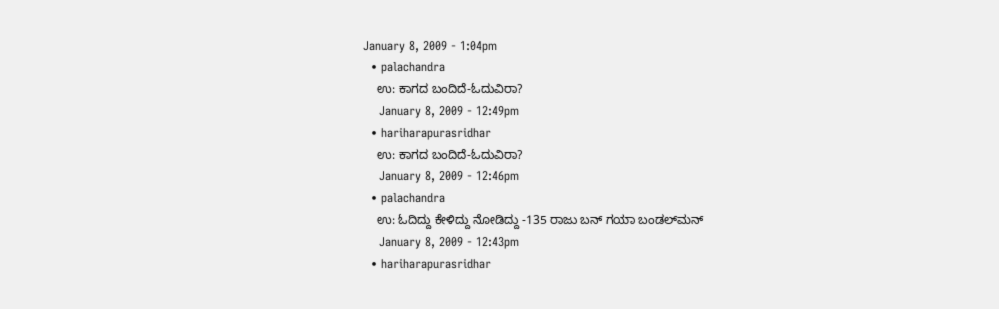January 8, 2009 - 1:04pm
  • palachandra
    ಉ: ಕಾಗದ ಬಂದಿದೆ-ಓದುವಿರಾ?
    January 8, 2009 - 12:49pm
  • hariharapurasridhar
    ಉ: ಕಾಗದ ಬಂದಿದೆ-ಓದುವಿರಾ?
    January 8, 2009 - 12:46pm
  • palachandra
    ಉ: ಓದಿದ್ದು ಕೇಳಿದ್ದು ನೋಡಿದ್ದು -135 ರಾಜು ಬನ್ ಗಯಾ ಬಂಡಲ್‌ಮನ್
    January 8, 2009 - 12:43pm
  • hariharapurasridhar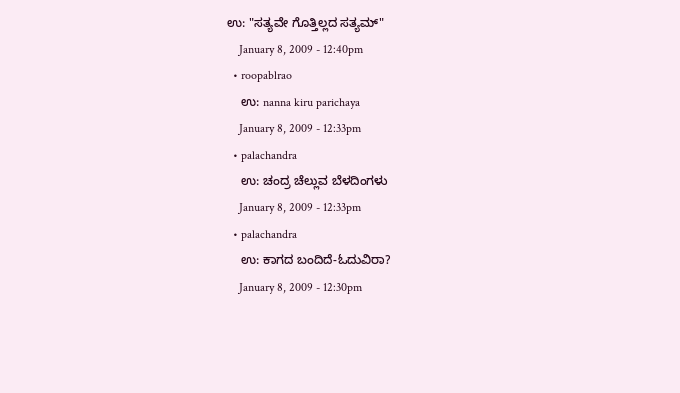ಉ: "ಸತ್ಯವೇ ಗೊತ್ತಿಲ್ಲದ ಸತ್ಯಮ್"
    January 8, 2009 - 12:40pm
  • roopablrao
    ಉ: nanna kiru parichaya
    January 8, 2009 - 12:33pm
  • palachandra
    ಉ: ಚಂದ್ರ ಚೆಲ್ಲುವ ಬೆಳದಿಂಗಳು
    January 8, 2009 - 12:33pm
  • palachandra
    ಉ: ಕಾಗದ ಬಂದಿದೆ-ಓದುವಿರಾ?
    January 8, 2009 - 12:30pm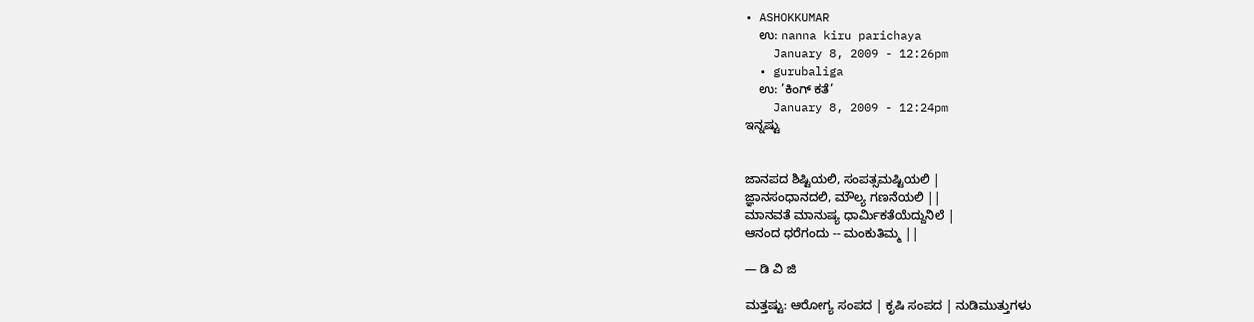• ASHOKKUMAR
    ಉ: nanna kiru parichaya
    January 8, 2009 - 12:26pm
  • gurubaliga
    ಉ: ’ಕಿಂಗ್ ಕತೆ’
    January 8, 2009 - 12:24pm
ಇನ್ನಷ್ಟು


ಜಾನಪದ ಶಿಷ್ಟಿಯಲಿ, ಸಂಪತ್ಸಮಷ್ಟಿಯಲಿ |
ಜ್ಞಾನಸಂಧಾನದಲಿ, ಮೌಲ್ಯ ಗಣನೆಯಲಿ ||
ಮಾನವತೆ ಮಾನುಷ್ಯ ಧಾರ್ಮಿಕತೆಯೆದ್ದುನಿಲೆ |
ಆನಂದ ಧರೆಗಂದು -- ಮಂಕುತಿಮ್ಮ ||

— ಡಿ ವಿ ಜಿ

ಮತ್ತಷ್ಟು: ಆರೋಗ್ಯ ಸಂಪದ | ಕೃಷಿ ಸಂಪದ | ನುಡಿಮುತ್ತುಗಳು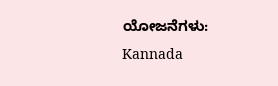ಯೋಜನೆಗಳು: Kannada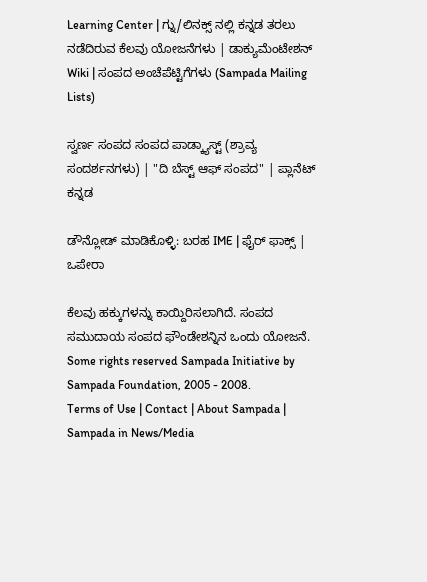Learning Center | ಗ್ನು/ಲಿನಕ್ಸ್ ನಲ್ಲಿ ಕನ್ನಡ ತರಲು ನಡೆದಿರುವ ಕೆಲವು ಯೋಜನೆಗಳು | ಡಾಕ್ಯುಮೆಂಟೇಶನ್ Wiki | ಸಂಪದ ಅಂಚೆಪೆಟ್ಟಿಗೆಗಳು (Sampada Mailing Lists)

ಸ್ವರ್ಣ ಸಂಪದ ಸಂಪದ ಪಾಡ್ಕ್ಯಾಸ್ಟ್ (ಶ್ರಾವ್ಯ ಸಂದರ್ಶನಗಳು) | "ದಿ ಬೆಸ್ಟ್ ಆಫ್ ಸಂಪದ" | ಪ್ಲಾನೆಟ್ ಕನ್ನಡ

ಡೌನ್ಲೋಡ್ ಮಾಡಿಕೊಳ್ಳಿ: ಬರಹ IME | ಫೈರ್ ಫಾಕ್ಸ್ | ಒಪೇರಾ

ಕೆಲವು ಹಕ್ಕುಗಳನ್ನು ಕಾಯ್ದಿರಿಸಲಾಗಿದೆ. ಸಂಪದ ಸಮುದಾಯ ಸಂಪದ ಫೌಂಡೇಶನ್ನಿನ ಒಂದು ಯೋಜನೆ.
Some rights reserved Sampada Initiative by Sampada Foundation, 2005 - 2008.
Terms of Use | Contact | About Sampada | Sampada in News/Media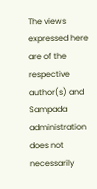The views expressed here are of the respective author(s) and Sampada administration does not necessarily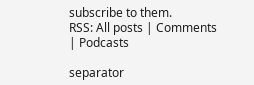subscribe to them.
RSS: All posts | Comments | Podcasts

separator